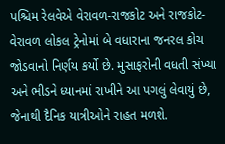પશ્ચિમ રેલવેએ વેરાવળ-રાજકોટ અને રાજકોટ-વેરાવળ લોકલ ટ્રેનોમાં બે વધારાના જનરલ કોચ જોડવાનો નિર્ણય કર્યો છે. મુસાફરોની વધતી સંખ્યા અને ભીડને ધ્યાનમાં રાખીને આ પગલું લેવાયું છે, જેનાથી દૈનિક યાત્રીઓને રાહત મળશે.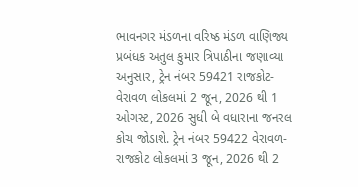ભાવનગર મંડળના વરિષ્ઠ મંડળ વાણિજ્ય પ્રબંધક અતુલ કુમાર ત્રિપાઠીના જણાવ્યા અનુસાર, ટ્રેન નંબર 59421 રાજકોટ-વેરાવળ લોકલમાં 2 જૂન, 2026 થી 1 ઓગસ્ટ, 2026 સુધી બે વધારાના જનરલ કોચ જોડાશે. ટ્રેન નંબર 59422 વેરાવળ-રાજકોટ લોકલમાં 3 જૂન, 2026 થી 2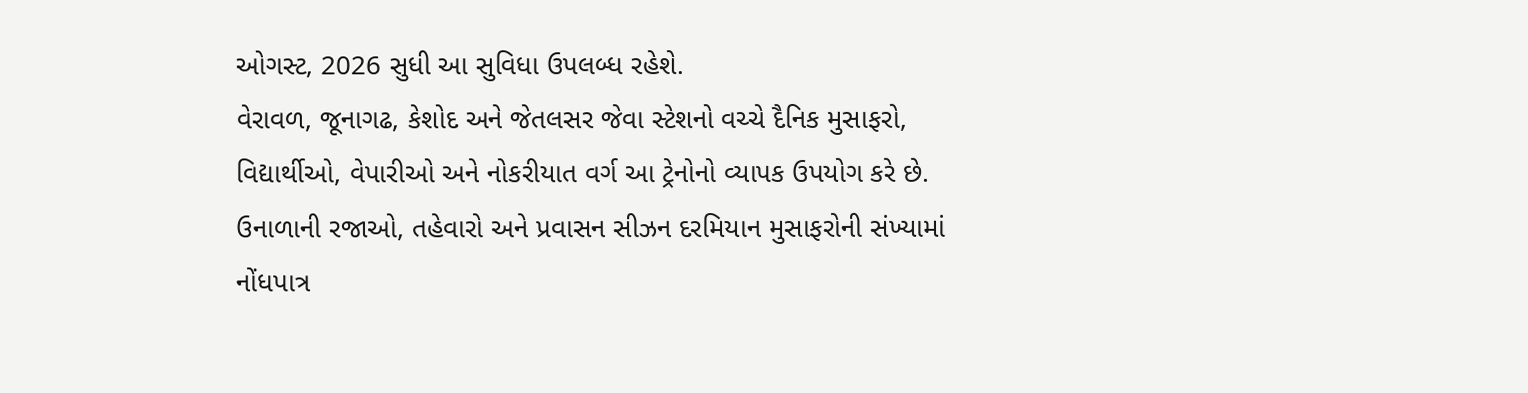ઓગસ્ટ, 2026 સુધી આ સુવિધા ઉપલબ્ધ રહેશે.
વેરાવળ, જૂનાગઢ, કેશોદ અને જેતલસર જેવા સ્ટેશનો વચ્ચે દૈનિક મુસાફરો, વિદ્યાર્થીઓ, વેપારીઓ અને નોકરીયાત વર્ગ આ ટ્રેનોનો વ્યાપક ઉપયોગ કરે છે. ઉનાળાની રજાઓ, તહેવારો અને પ્રવાસન સીઝન દરમિયાન મુસાફરોની સંખ્યામાં નોંધપાત્ર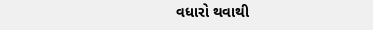વધારો થવાથી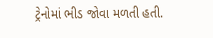ટ્રેનોમાં ભીડ જોવા મળતી હતી.